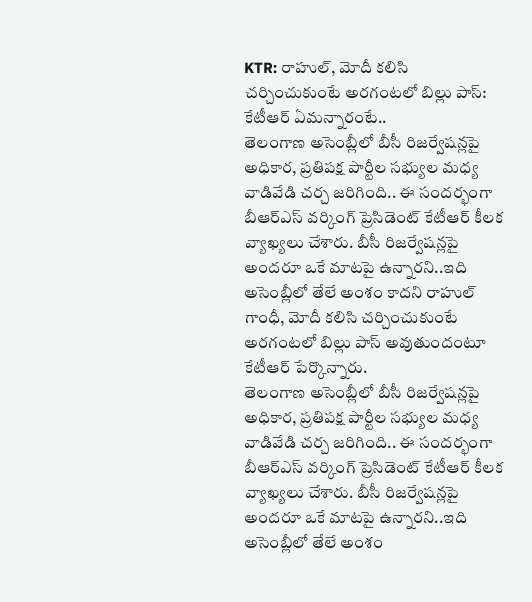KTR: రాహుల్, మోదీ కలిసి చర్చించుకుంటే అరగంటలో బిల్లు పాస్: కేటీఆర్ ఏమన్నారంటే..
తెలంగాణ అసెంబ్లీలో బీసీ రిజర్వేషన్లపై అధికార, ప్రతిపక్ష పార్టీల సభ్యుల మధ్య వాడివేడి చర్చ జరిగింది.. ఈ సందర్భంగా బీఆర్ఎస్ వర్కింగ్ ప్రెసిడెంట్ కేటీఆర్ కీలక వ్యాఖ్యలు చేశారు. బీసీ రిజర్వేషన్లపై అందరూ ఒకే మాటపై ఉన్నారని..ఇది అసెంబ్లీలో తేలే అంశం కాదని రాహుల్ గాంధీ, మోదీ కలిసి చర్చించుకుంటే అరగంటలో బిల్లు పాస్ అవుతుందంటూ కేటీఆర్ పేర్కొన్నారు.
తెలంగాణ అసెంబ్లీలో బీసీ రిజర్వేషన్లపై అధికార, ప్రతిపక్ష పార్టీల సభ్యుల మధ్య వాడివేడి చర్చ జరిగింది.. ఈ సందర్భంగా బీఆర్ఎస్ వర్కింగ్ ప్రెసిడెంట్ కేటీఆర్ కీలక వ్యాఖ్యలు చేశారు. బీసీ రిజర్వేషన్లపై అందరూ ఒకే మాటపై ఉన్నారని..ఇది అసెంబ్లీలో తేలే అంశం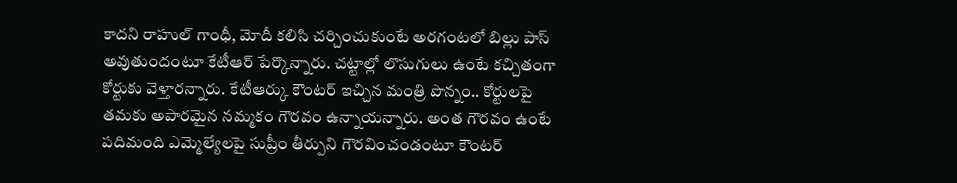కాదని రాహుల్ గాంధీ, మోదీ కలిసి చర్చించుకుంటే అరగంటలో బిల్లు పాస్ అవుతుందంటూ కేటీఆర్ పేర్కొన్నారు. చట్టాల్లో లొసుగులు ఉంటే కచ్చితంగా కోర్టుకు వెళ్తారన్నారు. కేటీఆర్కు కౌంటర్ ఇచ్చిన మంత్రి పొన్నం.. కోర్టులపై తమకు అపారమైన నమ్మకం గౌరవం ఉన్నాయన్నారు. అంత గౌరవం ఉంటే పదిమంది ఎమ్మెల్యేలపై సుప్రీం తీర్పుని గౌరవించండంటూ కౌంటర్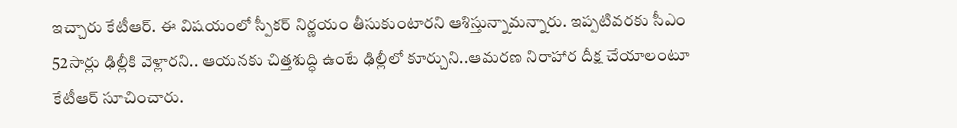ఇచ్చారు కేటీఆర్. ఈ విషయంలో స్పీకర్ నిర్ణయం తీసుకుంటారని ఆశిస్తున్నామన్నారు. ఇప్పటివరకు సీఎం 52సార్లు ఢిల్లీకి వెళ్లారని.. ఆయనకు చిత్తశుద్ధి ఉంటే ఢిల్లీలో కూర్చుని..ఆమరణ నిరాహార దీక్ష చేయాలంటూ కేటీఆర్ సూచించారు.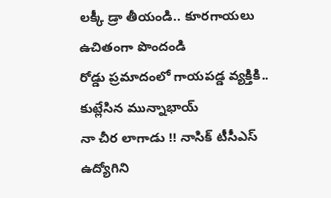లక్కీ డ్రా తీయండి.. కూరగాయలు ఉచితంగా పొందండి
రోడ్డు ప్రమాదంలో గాయపడ్డ వ్యక్తికి.. కుట్లేసిన మున్నాభాయ్
నా చీర లాగాడు !! నాసిక్ టీసీఎస్ ఉద్యోగిని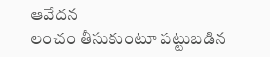ఆవేదన
లంచం తీసుకుంటూ పట్టుబడిన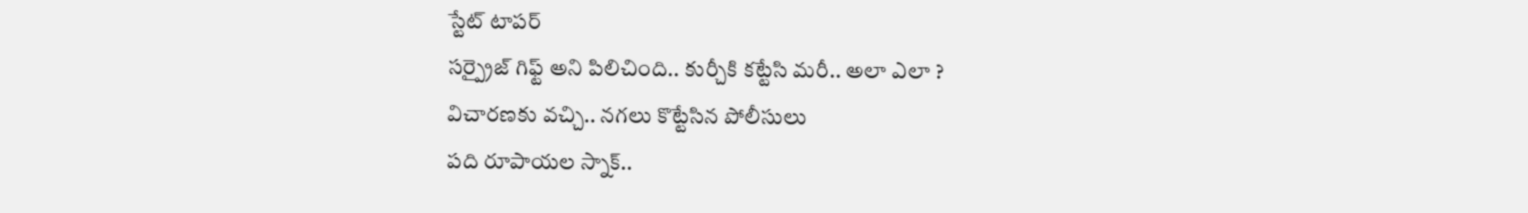స్టేట్ టాపర్
సర్ప్రైజ్ గిఫ్ట్ అని పిలిచింది.. కుర్చీకి కట్టేసి మరీ.. అలా ఎలా ?
విచారణకు వచ్చి.. నగలు కొట్టేసిన పోలీసులు
పది రూపాయల స్నాక్..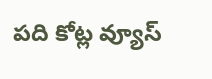పది కోట్ల వ్యూస్